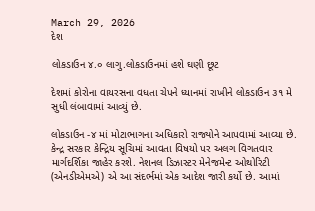March 29, 2026
દેશ

લોકડાઉન ૪.૦ લાગુ.લોકડાઉનમાં હશે ઘણી છૂટ

દેશમાં કોરોના વાયરસના વધતા ચેપને ધ્યાનમાં રાખીને લોકડાઉન ૩૧ મે સુધી લંબાવામાં આવ્યું છે.

લોકડાઉન -૪ માં મોટાભાગના અધિકારો રાજ્યોને આપવામાં આવ્યા છે. કેન્દ્ર સરકાર કેન્દ્રિય સૂચિમાં આવતા વિષયો પર અલગ વિગતવાર માર્ગદર્શિકા જાહેર કરશે. નેશનલ ડિઝાસ્ટર મેનેજમેન્ટ ઓથોરિટી (એનડીએમએ) એ આ સંદર્ભમાં એક આદેશ જારી કર્યો છે. આમાં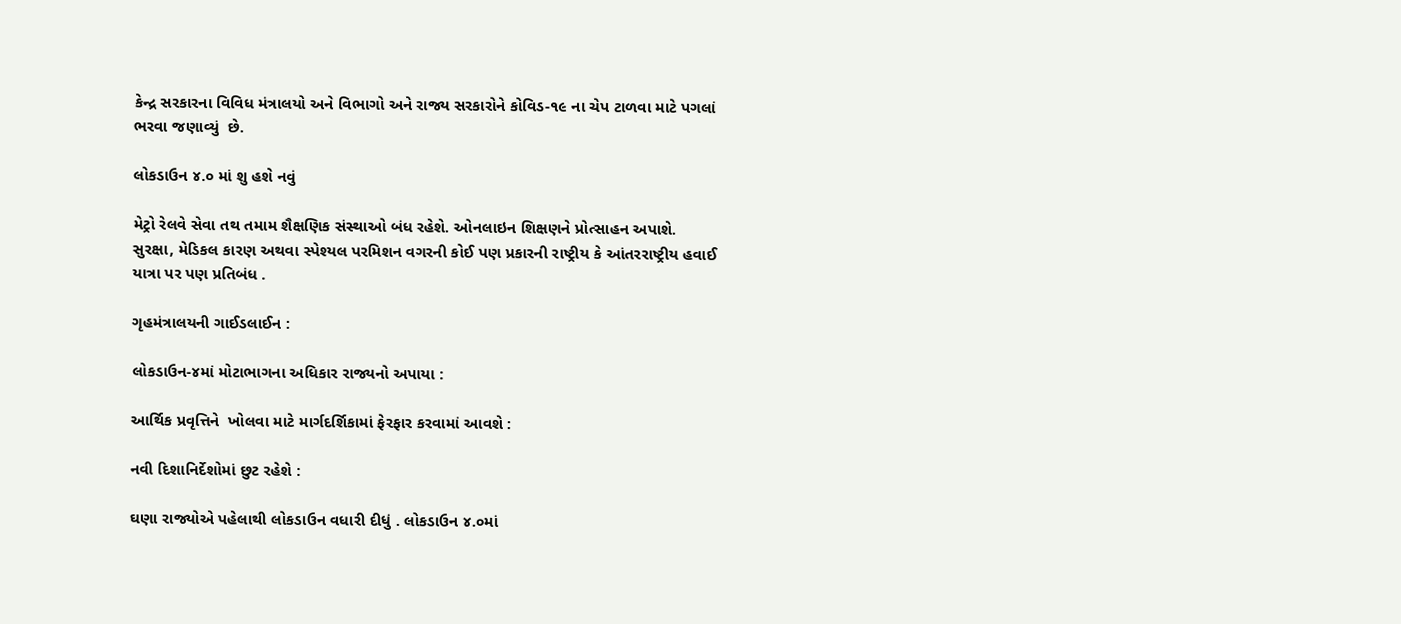કેન્દ્ર સરકારના વિવિધ મંત્રાલયો અને વિભાગો અને રાજ્ય સરકારોને કોવિડ-૧૯ ના ચેપ ટાળવા માટે પગલાં ભરવા જણાવ્યું  છે.

લોકડાઉન ૪.૦ માં શુ હશે નવું

મેટ્રો રેલવે સેવા તથ તમામ શૈક્ષણિક સંસ્થાઓ બંધ રહેશે. ઓનલાઇન શિક્ષણને પ્રોત્સાહન અપાશે.                 સુરક્ષા, મેડિકલ કારણ અથવા સ્પેશ્યલ પરમિશન વગરની કોઈ પણ પ્રકારની રાષ્ટ્રીય કે આંતરરાષ્ટ્રીય હવાઈ યાત્રા પર પણ પ્રતિબંધ .

ગૃહમંત્રાલયની ગાઈડલાઈન :

લોકડાઉન-૪માં મોટાભાગના અધિકાર રાજ્યનો અપાયા :

આર્થિક પ્રવૃત્તિને  ખોલવા માટે માર્ગદર્શિકામાં ફેરફાર કરવામાં આવશે :

નવી દિશાનિર્દેશોમાં છુટ રહેશે :

ઘણા રાજ્યોએ પહેલાથી લોકડાઉન વધારી દીધું . લોકડાઉન ૪.૦માં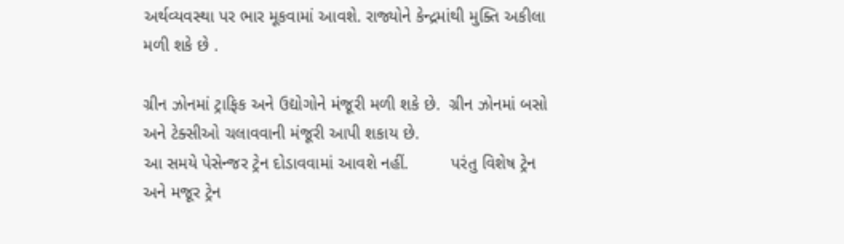અર્થવ્યવસ્થા પર ભાર મૂકવામાં આવશે. રાજ્યોને કેન્દ્રમાંથી મુક્તિ અકીલા મળી શકે છે .

ગ્રીન ઝોનમાં ટ્રાફિક અને ઉદ્યોગોને મંજૂરી મળી શકે છે.  ગ્રીન ઝોનમાં બસો અને ટેક્સીઓ ચલાવવાની મંજૂરી આપી શકાય છે.                                                       આ સમયે પેસેન્જર ટ્રેન દોડાવવામાં આવશે નહીં.         પરંતુ વિશેષ ટ્રેન અને મજૂર ટ્રેન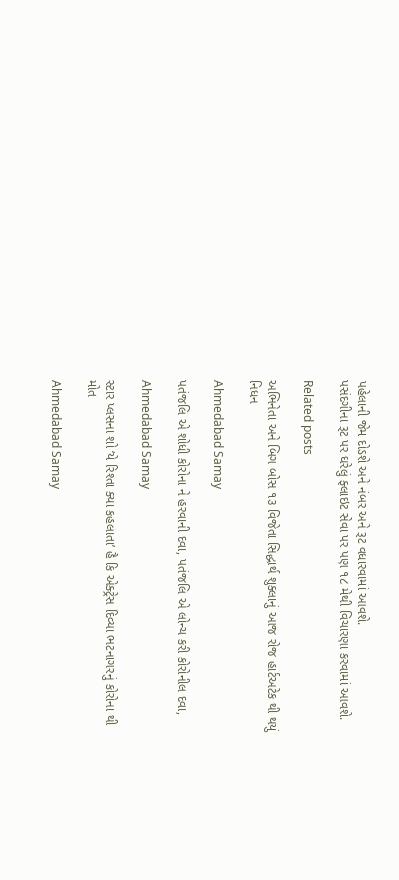પહેલાની જેમ દોડશે અને નંબર અને રૂટ વધારવામાં આવશે.                       પસંદગીના રૂટ પર ઘરેલું ફ્લાઇટ સેવા પર પણ ૧૮ મેથી વિચારણા કરવામાં આવશે.

Related posts

અભિનેતા અને બિગ બોસ ૧૩ વિજેતા સિદ્ધાર્થ શુક્લાનું આજ રોજ હાર્ટઅટેક થી થયું નિધન

Ahmedabad Samay

પતંજલિ એ શોધી કોરોના ને હરવાની દવા, પતંજલિ એ લોન્ચ કરી કોરોનીલ દવા,

Ahmedabad Samay

સ્ટાર પ્લસના શો ‘યે રિશ્તા ક્યા કહલાતા’ હૈ કિ એક્ટ્રેસ દિવ્યા ભટનાગરનું કોરોના થી મોત

Ahmedabad Samay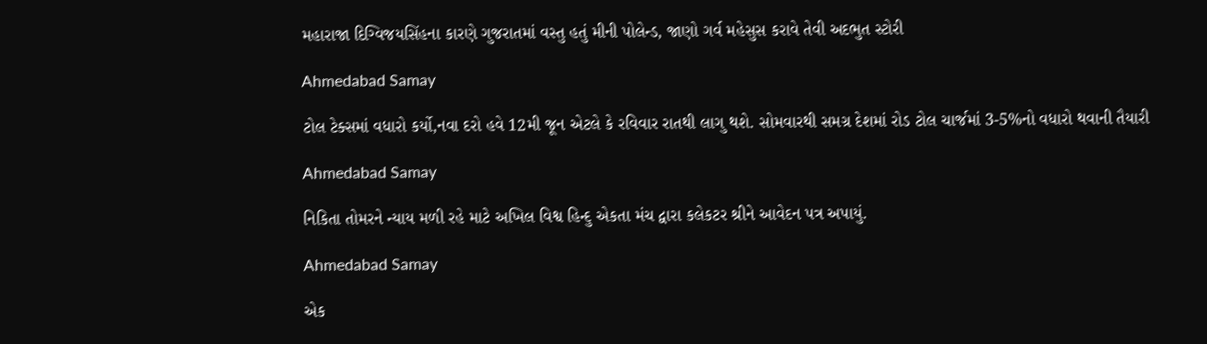મહારાજા દિગ્વિજયસિંહના કારણે ગુજરાતમાં વસ્તુ હતું મીની પોલેન્ડ, જાણો ગર્વ મહેસુસ કરાવે તેવી અદભુત સ્ટોરી

Ahmedabad Samay

ટોલ ટેક્સમાં વધારો કર્યો,નવા દરો હવે 12મી જૂન એટલે કે રવિવાર રાતથી લાગુ થશે. સોમવારથી સમગ્ર દેશમાં રોડ ટોલ ચાર્જમાં 3-5%નો વધારો થવાની તૈયારી

Ahmedabad Samay

નિકિતા તોમરને ન્યાય મળી રહે માટે અખિલ વિશ્વ હિન્દુ એકતા મંચ દ્વારા કલેકટર શ્રીને આવેદન પત્ર અપાયું.

Ahmedabad Samay

એક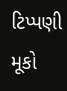ટિપ્પણી મૂકો